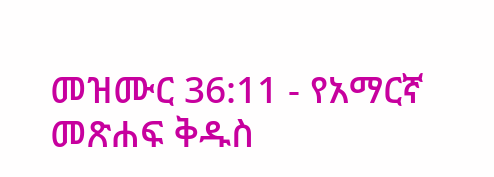መዝሙር 36:11 - የአማርኛ መጽሐፍ ቅዱስ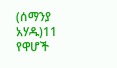(ሰማንያ አሃዱ)11 የዋሆች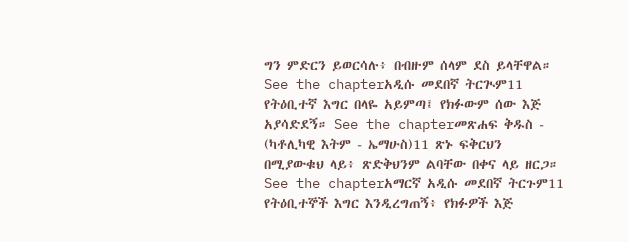ግን ምድርን ይወርሳሉ፥ በብዙም ሰላም ደስ ይላቸዋል። See the chapterአዲሱ መደበኛ ትርጒም11 የትዕቢተኛ እግር በላዬ አይምጣ፤ የክፉውም ሰው እጅ አያሳድደኝ። See the chapterመጽሐፍ ቅዱስ - (ካቶሊካዊ እትም - ኤማሁስ)11 ጽኑ ፍቅርህን በሚያውቁህ ላይ፥ ጽድቅህንም ልባቸው በቀና ላይ ዘርጋ። See the chapterአማርኛ አዲሱ መደበኛ ትርጉም11 የትዕቢተኞች እግር እንዲረግጠኝ፥ የክፉዎች እጅ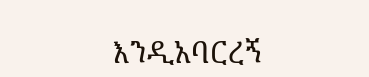እንዲአባርረኝ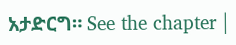አታድርግ። See the chapter |